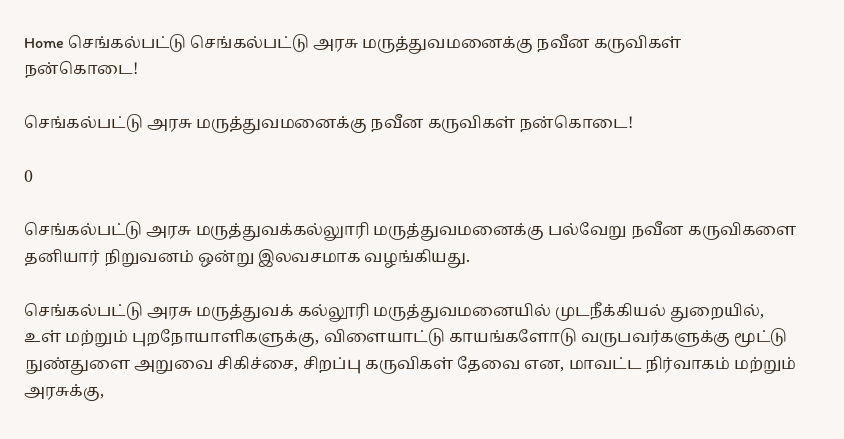Home செங்கல்பட்டு செங்கல்பட்டு அரசு மருத்துவமனைக்கு நவீன கருவிகள் நன்கொடை!

செங்கல்பட்டு அரசு மருத்துவமனைக்கு நவீன கருவிகள் நன்கொடை!

0

செங்கல்பட்டு அரசு மருத்துவக்கல்லுாரி மருத்துவமனைக்கு பல்வேறு நவீன கருவிகளை தனியார் நிறுவனம் ஒன்று இலவசமாக வழங்கியது.

செங்கல்பட்டு அரசு மருத்துவக் கல்லூரி மருத்துவமனையில் முடநீக்கியல் துறையில், உள் மற்றும் புறநோயாளிகளுக்கு, விளையாட்டு காயங்களோடு வருபவர்களுக்கு மூட்டு நுண்துளை அறுவை சிகிச்சை, சிறப்பு கருவிகள் தேவை என, மாவட்ட நிர்வாகம் மற்றும் அரசுக்கு,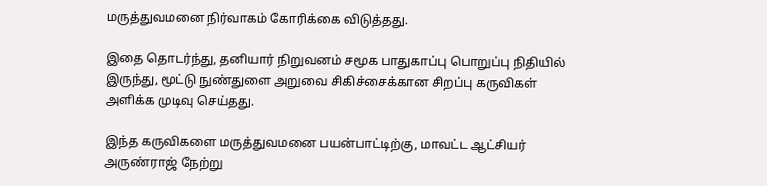மருத்துவமனை நிர்வாகம் கோரிக்கை விடுத்தது.

இதை தொடர்ந்து, தனியார் நிறுவனம் சமூக பாதுகாப்பு பொறுப்பு நிதியில் இருந்து, மூட்டு நுண்துளை அறுவை சிகிச்சைக்கான சிறப்பு கருவிகள் அளிக்க முடிவு செய்தது.

இந்த கருவிகளை மருத்துவமனை பயன்பாட்டிற்கு, மாவட்ட ஆட்சியர் அருண்ராஜ் நேற்று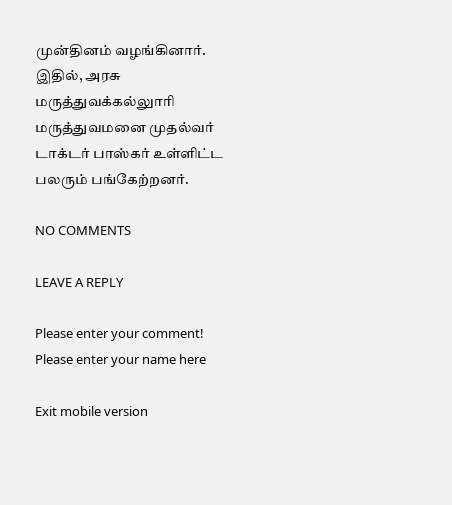முன்தினம் வழங்கினார். இதில், அரசு மருத்துவக்கல்லுாரி மருத்துவமனை முதல்வர் டாக்டர் பாஸ்கர் உள்ளிட்ட பலரும் பங்கேற்றனர்.

NO COMMENTS

LEAVE A REPLY

Please enter your comment!
Please enter your name here

Exit mobile version